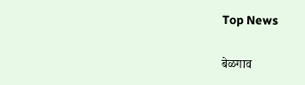Top News

बेळगाव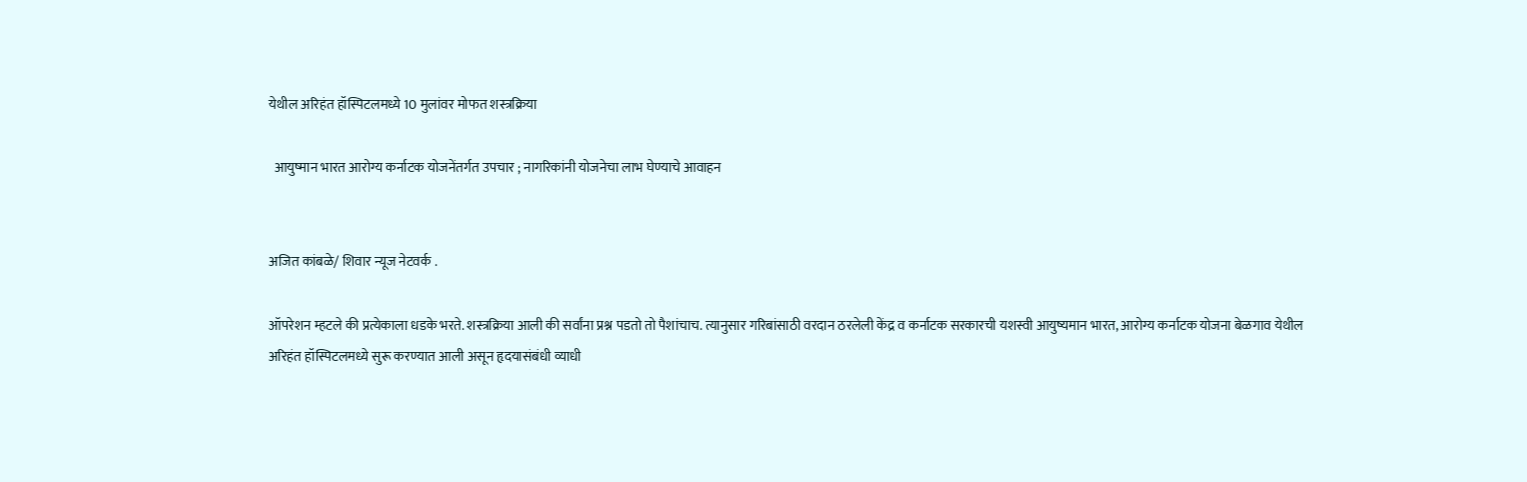येथील अरिहंत हॉस्पिटलमध्ये 10 मुलांवर मोफत शस्त्रक्रिया

  आयुष्मान भारत आरोग्य कर्नाटक योजनेंतर्गत उपचार ; नागरिकांनी योजनेचा लाभ घेण्याचे आवाहन


अजित कांबळे/ शिवार न्यूज नेटवर्क .

ऑपरेशन म्हटले की प्रत्येकाला धडके भरते. शस्त्रक्रिया आली की सर्वांना प्रश्न पडतो तो पैशांचाच. त्यानुसार गरिबांसाठी वरदान ठरलेली केंद्र व कर्नाटक सरकारची यशस्वी आयुष्यमान भारत, आरोग्य कर्नाटक योजना बेळगाव येथील अरिहंत हॉस्पिटलमध्ये सुरू करण्यात आली असून हृदयासंबंधी व्याधी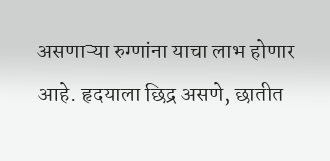असणाऱ्या रुग्णांना याचा लाभ होणार आहे. हृदयाला छिद्र असणे, छातीत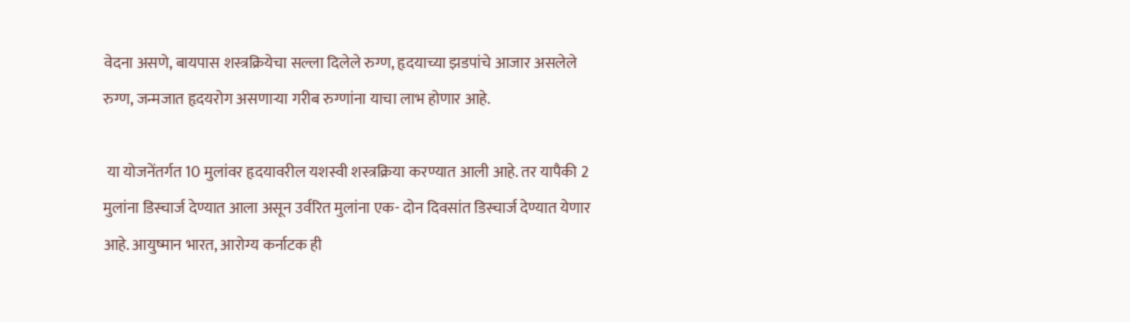वेदना असणे, बायपास शस्त्रक्रियेचा सल्ला दिलेले रुग्ण, हृदयाच्या झडपांचे आजार असलेले रुग्ण, जन्मजात हृदयरोग असणाऱ्या गरीब रुग्णांना याचा लाभ होणार आहे.

 या योजनेंतर्गत 10 मुलांवर हृदयावरील यशस्वी शस्त्रक्रिया करण्यात आली आहे. तर यापैकी 2 मुलांना डिस्चार्ज देण्यात आला असून उर्वरित मुलांना एक- दोन दिवसांत डिस्चार्ज देण्यात येणार आहे. आयुष्मान भारत, आरोग्य कर्नाटक ही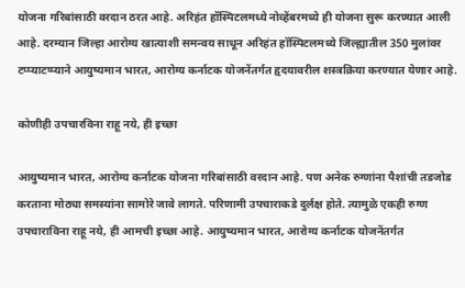योजना गरिबांसाठी वरदान ठरत आहे. अरिहंत हॉस्पिटलमध्ये नोव्हेंबरमध्ये ही योजना सुरू करण्यात आली आहे. दरम्यान जिल्हा आरोग्य खात्याशी समन्वय साधून अरिहंत हॉस्पिटलमध्ये जिल्ह्यातील 350 मुलांवर टप्प्याटप्प्याने आयुष्यमान भारत, आरोग्य कर्नाटक योजनेंतर्गत हृदयावरील शस्त्रक्रिया करण्यात येणार आहे.

कोणीही उपचारविना राहू नये, ही इच्छा

आयुष्यमान भारत, आरोग्य कर्नाटक योजना गरिबांसाठी वरदान आहे. पण अनेक रुग्णांना पैशांची तडजोड करताना मोठ्या समस्यांना सामोरे जावे लागते. परिणामी उपचाराकडे दुर्लक्ष होते. त्यामुळे एकही रुग्ण उपचाराविना राहू नये, ही आमची इच्छा आहे. आयुष्यमान भारत, आरोग्य कर्नाटक योजनेंतर्गत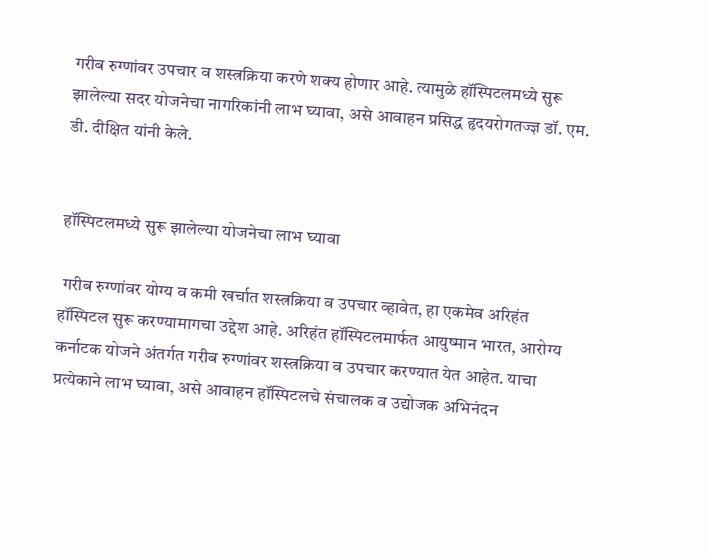गरीब रुग्णांवर उपचार व शस्त्रक्रिया करणे शक्य होणार आहे. त्यामुळे हॉस्पिटलमध्ये सुरू झालेल्या सदर योजनेचा नागरिकांनी लाभ घ्यावा, असे आवाहन प्रसिद्ध हृदयरोगतज्ज्ञ डॉ. एम. डी. दीक्षित यांनी केले.


हॉस्पिटलमध्ये सुरू झालेल्या योजनेचा लाभ घ्यावा

 गरीब रुग्णांवर योग्य व कमी खर्चात शस्त्रक्रिया व उपचार व्हावेत, हा एकमेव अरिहंत हॉस्पिटल सुरू करण्यामागचा उद्देश आहे. अरिहंत हॉस्पिटलमार्फत आयुष्मान भारत, आरोग्य कर्नाटक योजने अंतर्गत गरीब रुग्णांवर शस्त्रक्रिया व उपचार करण्यात येत आहेत. याचा प्रत्येकाने लाभ घ्यावा, असे आवाहन हॉस्पिटलचे संचालक व उद्योजक अभिनंदन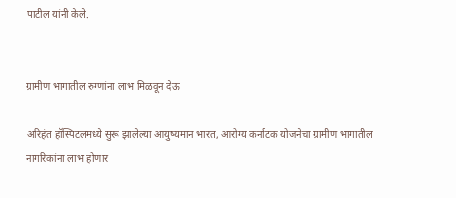पाटील यांनी केले.


ग्रामीण भागातील रुग्णांना लाभ मिळवून देऊ

अरिहंत हॉस्पिटलमध्ये सुरू झालेल्या आयुष्यमान भारत, आरोग्य कर्नाटक योजनेचा ग्रामीण भागातील नागरिकांना लाभ होणार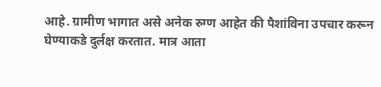आहे. ग्रामीण भागात असे अनेक रुग्ण आहेत की पैशांविना उपचार करून घेण्याकडे दुर्लक्ष करतात. मात्र आता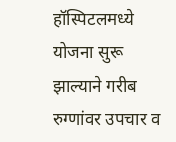हॉस्पिटलमध्ये योजना सुरू झाल्याने गरीब रुग्णांवर उपचार व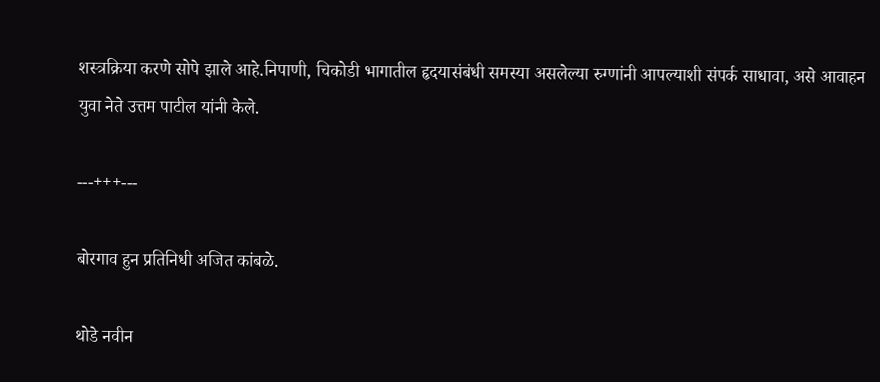शस्त्रक्रिया करणे सोपे झाले आहे.निपाणी, चिकोडी भागातील हृदयासंबंधी समस्या असलेल्या रुग्णांनी आपल्याशी संपर्क साधावा, असे आवाहन युवा नेते उत्तम पाटील यांनी केले.

---+++---

बोरगाव हुन प्रतिनिधी अजित कांबळे.

थोडे नवीन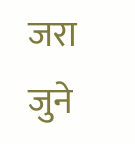जरा जुने